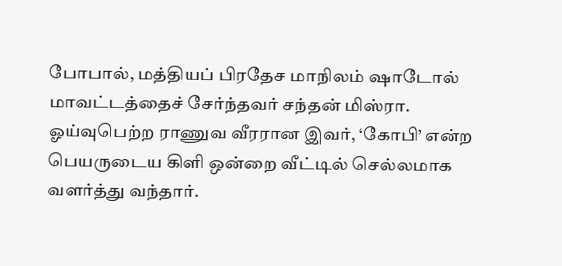போபால், மத்தியப் பிரதேச மாநிலம் ஷாடோல் மாவட்டத்தைச் சேர்ந்தவர் சந்தன் மிஸ்ரா. ஓய்வுபெற்ற ராணுவ வீரரான இவர், ‘கோபி’ என்ற பெயருடைய கிளி ஒன்றை வீட்டில் செல்லமாக வளர்த்து வந்தார்.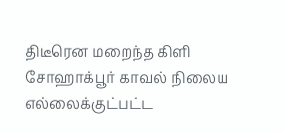திடீரென மறைந்த கிளி சோஹாக்பூர் காவல் நிலைய எல்லைக்குட்பட்ட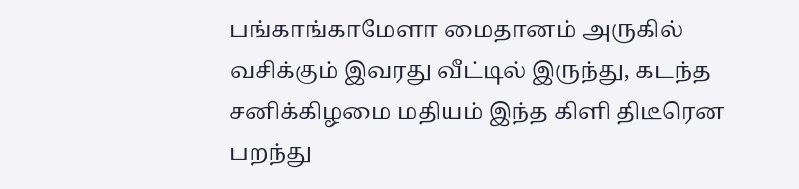பங்காங்காமேளா மைதானம் அருகில் வசிக்கும் இவரது வீட்டில் இருந்து, கடந்த சனிக்கிழமை மதியம் இந்த கிளி திடீரென பறந்து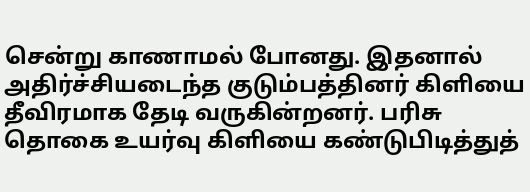சென்று காணாமல் போனது. இதனால் அதிர்ச்சியடைந்த குடும்பத்தினர் கிளியை தீவிரமாக தேடி வருகின்றனர். பரிசு தொகை உயர்வு கிளியை கண்டுபிடித்துத்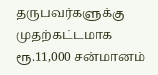தருபவர்களுக்கு முதற்கட்டமாக ரூ.11,000 சன்மானம்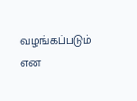வழங்கப்படும் என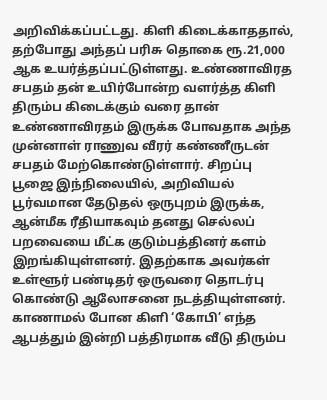அறிவிக்கப்பட்டது. கிளி கிடைக்காததால், தற்போது அந்தப் பரிசு தொகை ரூ.21,000 ஆக உயர்த்தப்பட்டுள்ளது. உண்ணாவிரத சபதம் தன் உயிர்போன்ற வளர்த்த கிளி திரும்ப கிடைக்கும் வரை தான் உண்ணாவிரதம் இருக்க போவதாக அந்த முன்னாள் ராணுவ வீரர் கண்ணீருடன் சபதம் மேற்கொண்டுள்ளார். சிறப்பு பூஜை இந்நிலையில், அறிவியல் பூர்வமான தேடுதல் ஒருபுறம் இருக்க, ஆன்மீக ரீதியாகவும் தனது செல்லப் பறவையை மீட்க குடும்பத்தினர் களம் இறங்கியுள்ளனர். இதற்காக அவர்கள் உள்ளூர் பண்டிதர் ஒருவரை தொடர்பு கொண்டு ஆலோசனை நடத்தியுள்ளனர். காணாமல் போன கிளி ‘கோபி’ எந்த ஆபத்தும் இன்றி பத்திரமாக வீடு திரும்ப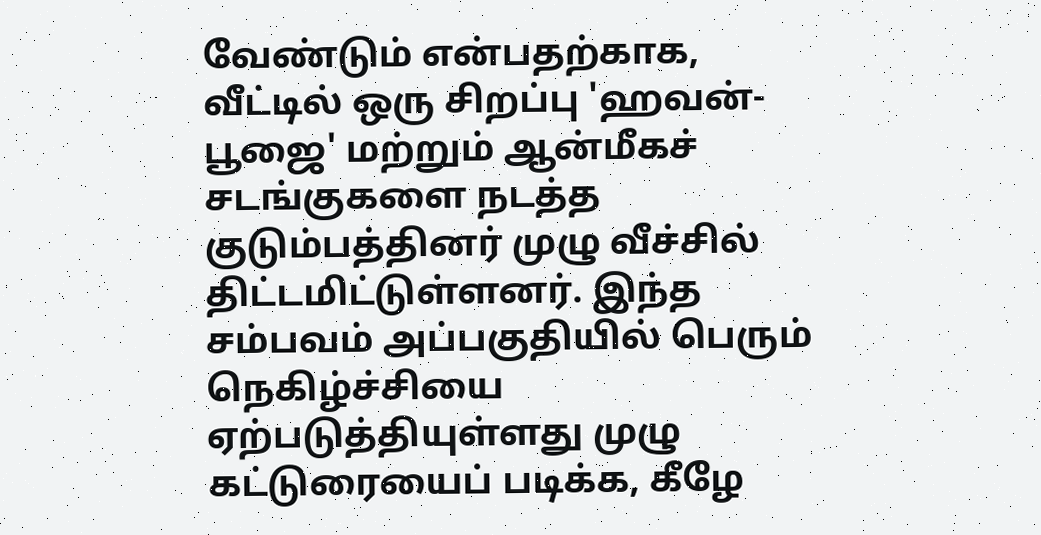வேண்டும் என்பதற்காக, வீட்டில் ஒரு சிறப்பு 'ஹவன்-பூஜை' மற்றும் ஆன்மீகச் சடங்குகளை நடத்த குடும்பத்தினர் முழு வீச்சில் திட்டமிட்டுள்ளனர். இந்த சம்பவம் அப்பகுதியில் பெரும் நெகிழ்ச்சியை ஏற்படுத்தியுள்ளது முழு கட்டுரையைப் படிக்க, கீழே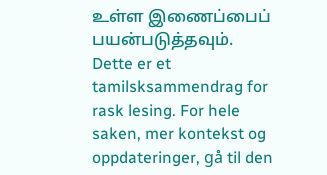உள்ள இணைப்பைப் பயன்படுத்தவும்.
Dette er et tamilsksammendrag for rask lesing. For hele saken, mer kontekst og oppdateringer, gå til den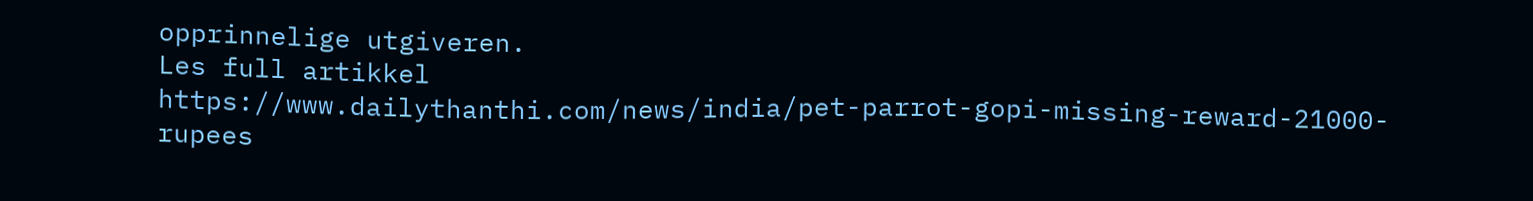opprinnelige utgiveren.
Les full artikkel
https://www.dailythanthi.com/news/india/pet-parrot-gopi-missing-reward-21000-rupees